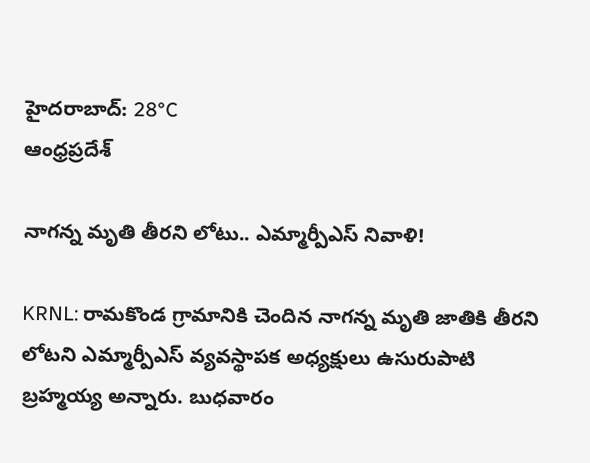హైదరాబాద్: 28°C
ఆంధ్రప్రదేశ్

నాగన్న మృతి తీరని లోటు.. ఎమ్మార్పీఎస్ నివాళి!

KRNL: రామకొండ గ్రామానికి చెందిన నాగన్న మృతి జాతికి తీరని లోటని ఎమ్మార్పీఎస్ వ్యవస్థాపక అధ్యక్షులు ఉసురుపాటి బ్రహ్మయ్య అన్నారు. బుధవారం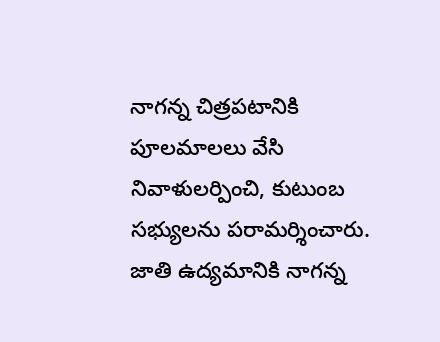నాగన్న చిత్రపటానికి పూలమాలలు వేసి నివాళులర్పించి, కుటుంబ సభ్యులను పరామర్శించారు. జాతి ఉద్యమానికి నాగన్న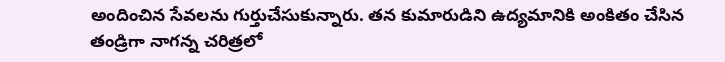అందించిన సేవలను గుర్తుచేసుకున్నారు. తన కుమారుడిని ఉద్యమానికి అంకితం చేసిన తండ్రిగా నాగన్న చరిత్రలో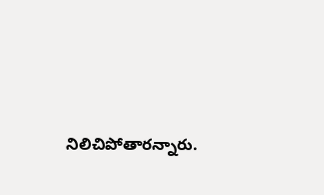నిలిచిపోతారన్నారు.